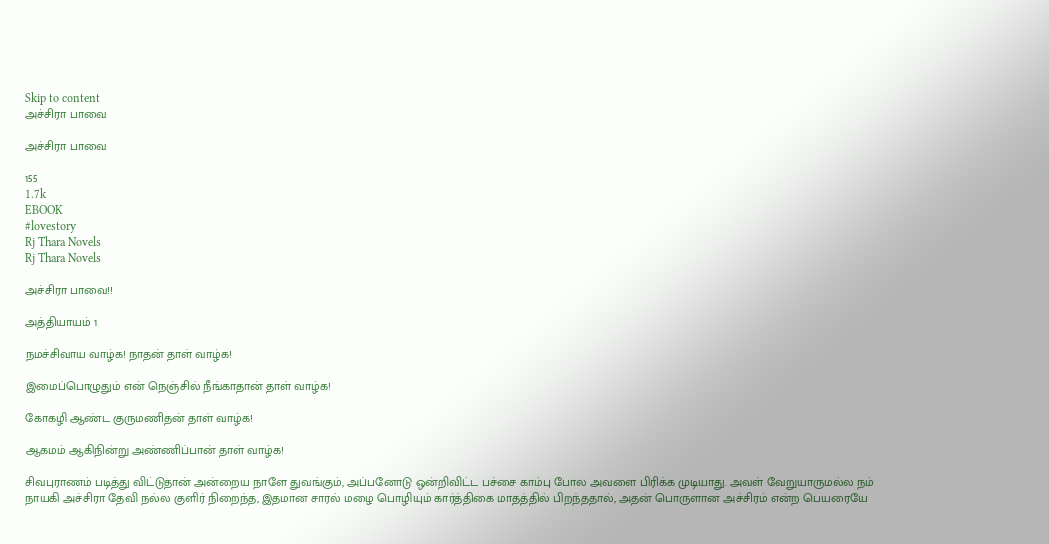Skip to content
அச்சிரா பாவை

அச்சிரா பாவை

155
1.7k
EBOOK
#lovestory
Rj Thara Novels
Rj Thara Novels

அச்சிரா பாவை!!

அத்தியாயம் 1

நமச்சிவாய வாழ்க! நாதன் தாள் வாழ்க!

இமைப்பொழுதும் என் நெஞ்சில் நீங்காதான் தாள் வாழ்க!

கோகழி ஆண்ட குருமணிதன் தாள் வாழ்க!

ஆகமம் ஆகிநின்று அண்ணிப்பான் தாள் வாழ்க!

சிவபுராணம் படித்து விட்டுதான் அன்றைய நாளே துவங்கும், அப்பனோடு ஒன்றிவிட்ட பச்சை காம்பு போல அவளை பிரிக்க முடியாது. அவள் வேறுயாருமல்ல நம் நாயகி அச்சிரா தேவி நல்ல குளிர் நிறைந்த, இதமான சாரல் மழை பொழியும் கார்த்திகை மாதத்தில் பிறந்ததால், அதன் பொருளான அச்சிரம் என்ற பெயரையே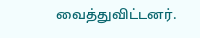வைத்துவிட்டனர்.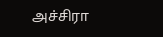அச்சிரா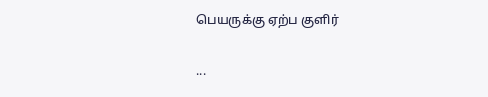பெயருக்கு ஏற்ப குளிர்

...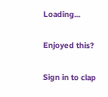Loading...

Enjoyed this?

Sign in to clap